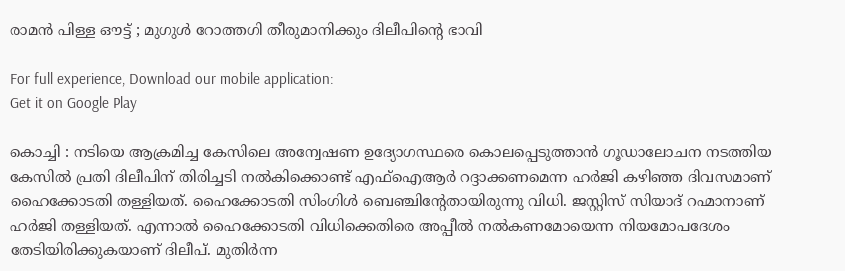രാമന്‍ പിള്ള ഔട്ട് ; മുഗുള്‍ റോത്തഗി തീരുമാനിക്കും ദിലീപിന്റെ ഭാവി

For full experience, Download our mobile application:
Get it on Google Play

കൊച്ചി : നടിയെ ആക്രമിച്ച കേസിലെ അന്വേഷണ ഉദ്യോഗസ്ഥരെ കൊലപ്പെടുത്താന്‍ ഗൂഡാലോചന നടത്തിയ കേസില്‍ പ്രതി ദിലീപിന് തിരിച്ചടി നല്‍കിക്കൊണ്ട് എഫ്‌ഐആര്‍ റദ്ദാക്കണമെന്ന ഹര്‍ജി കഴിഞ്ഞ ദിവസമാണ് ഹൈക്കോടതി തള്ളിയത്. ഹൈക്കോടതി സിംഗിള്‍ ബെഞ്ചിന്റേതായിരുന്നു വിധി. ജസ്റ്റിസ് സിയാദ് റഹ്മാനാണ് ഹര്‍ജി തള്ളിയത്. എന്നാല്‍ ഹൈക്കോടതി വിധിക്കെതിരെ അപ്പീല്‍ നല്‍കണമോയെന്ന നിയമോപദേശം തേടിയിരിക്കുകയാണ് ദിലീപ്. മുതിര്‍ന്ന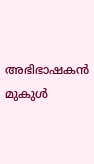അഭിഭാഷകന്‍ മുകുള്‍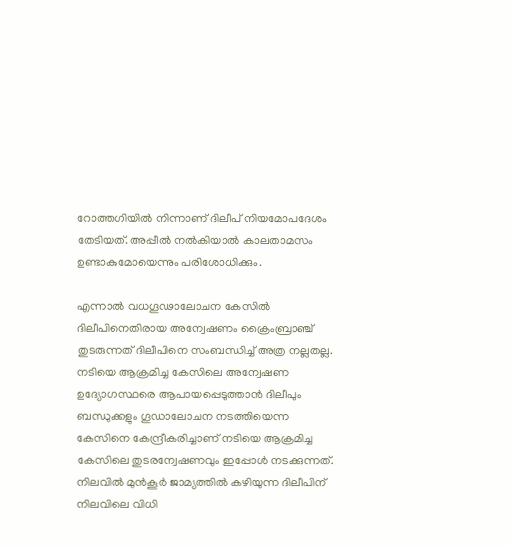റോത്തഗിയില്‍ നിന്നാണ് ദിലീപ് നിയമോപദേശം തേടിയത്. അപ്പീല്‍ നല്‍കിയാല്‍ കാലതാമസം ഉണ്ടാകുമോയെന്നും പരിശോധിക്കും.

എന്നാല്‍ വധഗൂഢാലോചന കേസില്‍ ദിലീപിനെതിരായ അന്വേഷണം ക്രൈംബ്രാഞ്ച് തുടരുന്നത് ദിലീപിനെ സംബന്ധിച്ച്‌ അത്ര നല്ലതല്ല. നടിയെ ആക്രമിച്ച കേസിലെ അന്വേഷണ ഉദ്യോഗസ്ഥരെ ആപായപ്പെടുത്താന്‍ ദിലീപും ബന്ധുക്കളും ഗൂഡാലോചന നടത്തിയെന്ന കേസിനെ കേന്ദ്രീകരിച്ചാണ് നടിയെ ആക്രമിച്ച കേസിലെ തുടരന്വേഷണവും ഇപ്പോള്‍ നടക്കുന്നത്. നിലവില്‍ മുന്‍കൂര്‍ ജാമ്യത്തില്‍ കഴിയുന്ന ദിലീപിന് നിലവിലെ വിധി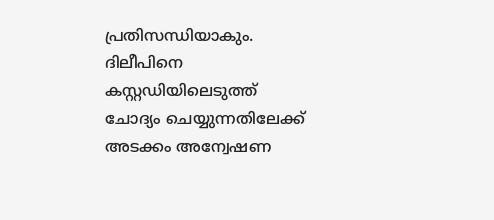പ്രതിസന്ധിയാകും. ദിലീപിനെ കസ്റ്റഡിയിലെടുത്ത് ചോദ്യം ചെയ്യുന്നതിലേക്ക് അടക്കം അന്വേഷണ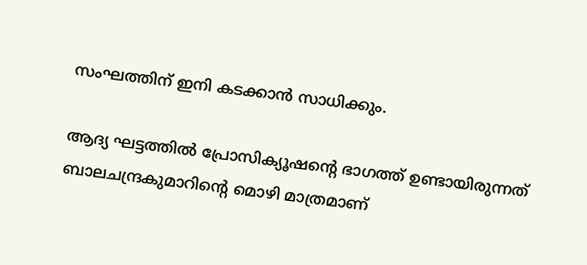സംഘത്തിന് ഇനി കടക്കാന്‍ സാധിക്കും.

ആദ്യ ഘട്ടത്തില്‍ പ്രോസിക്യൂഷന്റെ ഭാഗത്ത് ഉണ്ടായിരുന്നത് ബാലചന്ദ്രകുമാറിന്റെ മൊഴി മാത്രമാണ്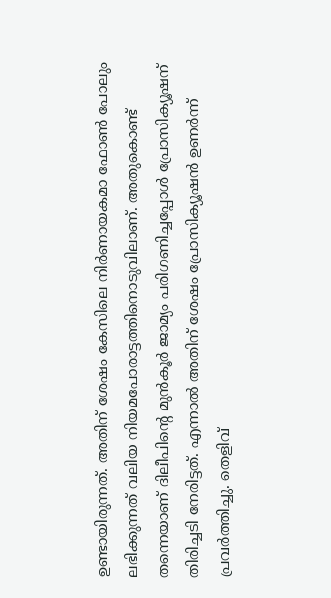ഉണ്ടായിരുന്നത്. അതിന് ശേഷം കേസിലെ നിര്‍ണായകമാ ഫോണ്‍ പോലും ലഭിക്കുന്നത് വലിയ നിയമപോരാട്ടത്തിനൊടുവിലാണ്. അതുകൊണ്ട് തന്നെയാണ് ദിലീപിന്റെ മുന്‍കൂര്‍ ജാമ്യം പരിഗണിച്ചപ്പോള്‍ പ്രോസിക്യൂഷന് തിരിച്ചടി നേരിട്ടത്. എന്നാല്‍ അതിന് ശേഷം പ്രോസിക്യൂഷന്‍ ഉണര്‍ന്ന് പ്രവര്‍ത്തിച്ചു. തെളിവ്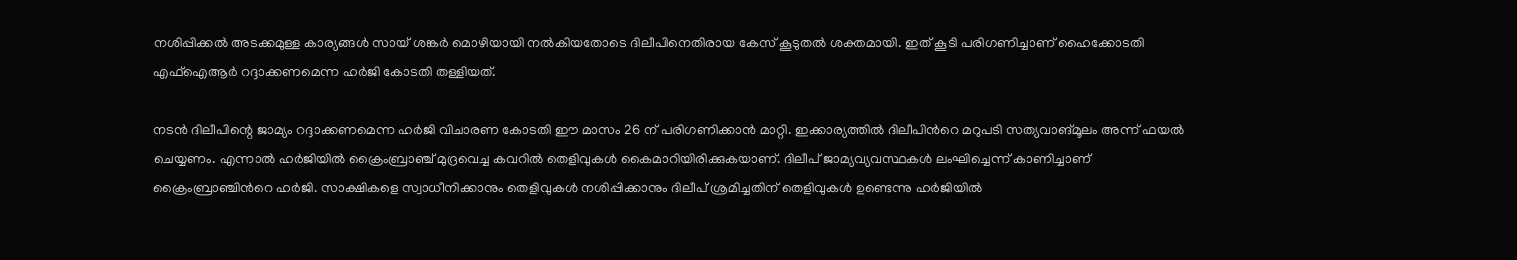നശിപ്പിക്കല്‍ അടക്കമുള്ള കാര്യങ്ങള്‍ സായ് ശങ്കര്‍ മൊഴിയായി നല്‍കിയതോടെ ദിലീപിനെതിരായ കേസ് കൂടുതല്‍ ശക്തമായി. ഇത് കൂടി പരിഗണിച്ചാണ് ഹൈക്കോടതി എഫ്‌ഐആര്‍ റദ്ദാക്കണമെന്ന ഹര്‍ജി കോടതി തള്ളിയത്.

നടന്‍ ദിലീപിന്റെ ജാമ്യം റദ്ദാക്കണമെന്ന ഹര്‍ജി വിചാരണ കോടതി ഈ മാസം 26 ന് പരിഗണിക്കാന്‍ മാറ്റി. ഇക്കാര്യത്തില്‍ ദിലീപിന്‍റെ മറുപടി സത്യവാങ്മൂലം അന്ന് ഫയല്‍ ചെയ്യണം. എന്നാല്‍ ഹര്‍ജിയില്‍ ക്രൈംബ്രാഞ്ച് മുദ്രവെച്ച കവറില്‍ തെളിവുകള്‍ കൈമാറിയിരിക്കുകയാണ്. ദിലീപ് ജാമ്യവ്യവസ്ഥകള്‍ ലംഘിച്ചെന്ന് കാണിച്ചാണ് ക്രൈംബ്രാഞ്ചിന്‍റെ ഹര്‍ജി. സാക്ഷികളെ സ്വാധീനിക്കാനും തെളിവുകള്‍ നശിപ്പിക്കാനും ദിലീപ് ശ്രമിച്ചതിന് തെളിവുകള്‍ ഉണ്ടെന്നു ഹര്‍ജിയില്‍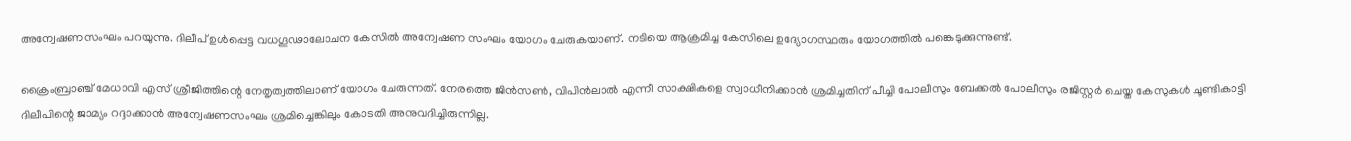അന്വേഷണസംഘം പറയുന്നു. ദിലീപ് ഉള്‍പ്പെട്ട വധഗൂഢാലോചന കേസില്‍ അന്വേഷണ സംഘം യോഗം ചേരുകയാണ്. നടിയെ ആക്രമിച്ച കേസിലെ ഉദ്യോഗസ്ഥരും യോഗത്തില്‍ പങ്കെടുക്കുന്നുണ്ട്.

ക്രൈംബ്രാഞ്ച് മേധാവി എസ് ശ്രീജിത്തിന്റെ നേതൃത്വത്തിലാണ് യോഗം ചേരുന്നത്. നേരത്തെ ജിന്‍സണ്‍, വിപിന്‍ലാല്‍ എന്നീ സാക്ഷികളെ സ്വാധീനിക്കാന്‍ ശ്രമിച്ചതിന് പീച്ചി പോലീസും ബേക്കല്‍ പോലീസും രജിസ്റ്റര്‍ ചെയ്ത കേസുകള്‍ ചൂണ്ടികാട്ടി ദിലീപിന്റെ ജാമ്യം റദ്ദാക്കാന്‍ അന്വേഷണസംഘം ശ്രമിച്ചെങ്കിലും കോടതി അനുവദിച്ചിരുന്നില്ല.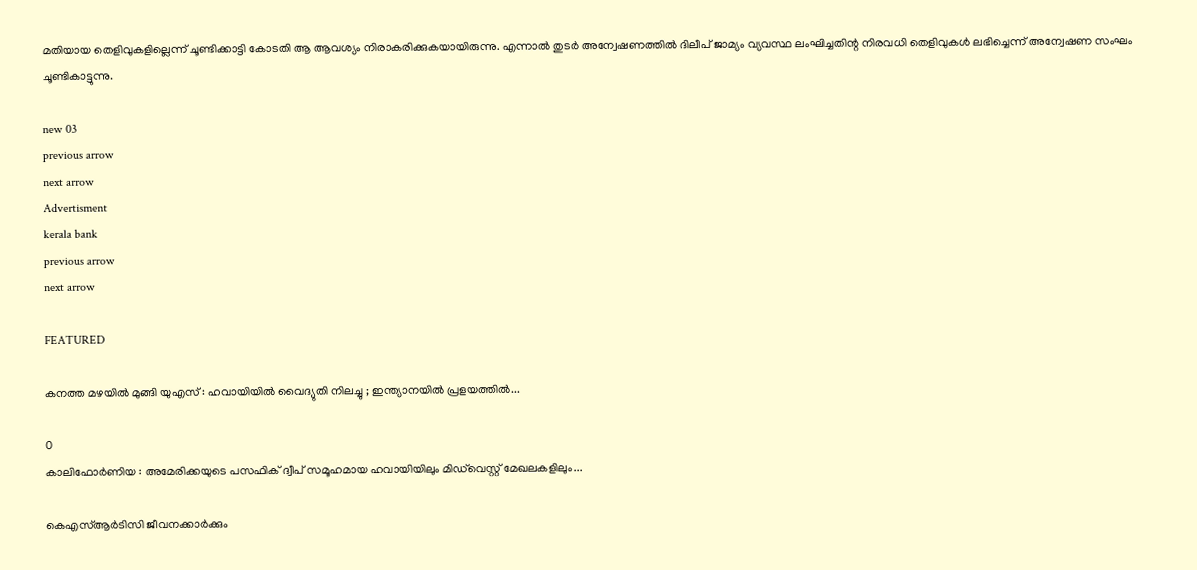മതിയായ തെളിവുകളില്ലെന്ന് ചൂണ്ടിക്കാട്ടി കോടതി ആ ആവശ്യം നിരാകരിക്കുകയായിരുന്നു. എന്നാല്‍ തുടര്‍ അന്വേഷണത്തില്‍ ദിലീപ് ജാമ്യം വ്യവസ്ഥ ലംഘിച്ചതിന്റ നിരവധി തെളിവുകള്‍ ലഭിച്ചെന്ന് അന്വേഷണ സംഘം ചൂണ്ടികാട്ടുന്നു.

new 03
previous arrow
next arrow
Advertisment
kerala bank
previous arrow
next arrow

FEATURED

കനത്ത മഴയിൽ മുങ്ങി യുഎസ് : ഹവായിയിൽ വൈദ്യുതി നിലച്ചു ; ഇന്ത്യാനയിൽ പ്രളയത്തിൽ...

0
കാലിഫോർണിയ : അമേരിക്കയുടെ പസഫിക് ദ്വീപ് സമൂഹമായ ഹവായിയിലും മിഡ്‌വെസ്റ്റ് മേഖലകളിലും...

കെഎസ്ആർടിസി ജീവനക്കാർക്കും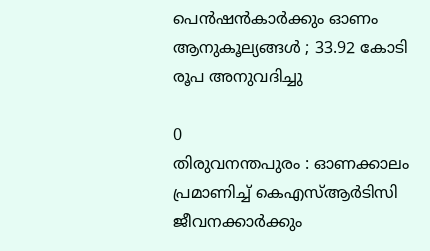പെൻഷൻകാർക്കും ഓണം ആനുകൂല്യങ്ങൾ ; 33.92 കോടി രൂപ അനുവദിച്ചു

0
തിരുവനന്തപുരം : ഓണക്കാലം പ്രമാണിച്ച് കെഎസ്ആർടിസി ജീവനക്കാർക്കും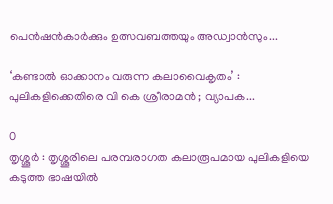പെൻഷൻകാർക്കും ഉത്സവബത്തയും അഡ്വാൻസും...

‘കണ്ടാൽ ഓക്കാനം വരുന്ന കലാവൈകൃതം’ : പുലികളിക്കെതിരെ വി കെ ശ്രീരാമൻ ; വ്യാപക...

0
തൃശ്ശൂർ : തൃശ്ശൂരിലെ പരമ്പരാഗത കലാരൂപമായ പുലികളിയെ കടുത്ത ഭാഷയിൽ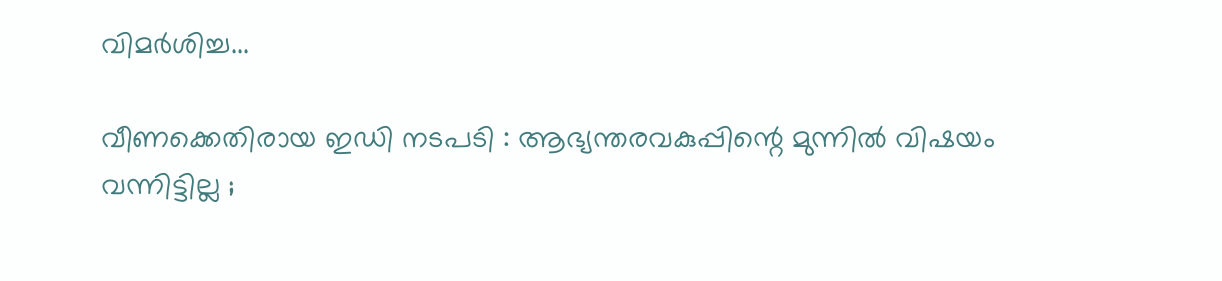വിമർശിച്ച...

വീണക്കെതിരായ ഇഡി നടപടി : ആഭ്യന്തരവകുപ്പിന്റെ മുന്നിൽ വിഷയം വന്നിട്ടില്ല ;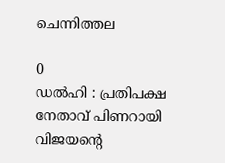ചെന്നിത്തല

0
ഡൽഹി : പ്രതിപക്ഷ നേതാവ് പിണറായി വിജയൻ്റെ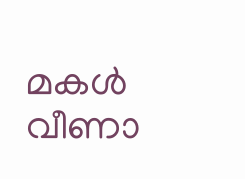മകൾ വീണാ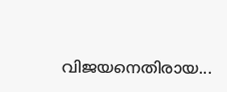വിജയനെതിരായ...